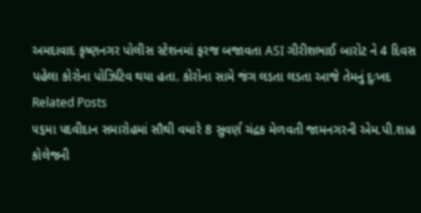અમદાવાદ કૃષ્ણનગર પોલીસ સ્ટેશનમાં ફરજ બજાવતા ASI ગીરીશભાઈ બારોટ ને 4 દિવસ પહેલા કોરોના પોઝિટિવ થયા હતા. કોરોના સામે જંગ લડતા લડતા આજે તેમનું દુઃખદ
Related Posts
૫૬મા પદવીદાન સમારોહમાં સૌથી વધારે 8 સુવર્ણ ચંદ્રક મેળવતી જામનગરની એમ.પી.શાહ કોલેજની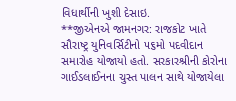વિધાર્થીની ખુશી દેસાઇ.
**જીએનએ જામનગર: રાજકોટ ખાતે સૌરાષ્ટ્ર યુનિવર્સિટીનો ૫૬મો પદવીદાન સમારોહ યોજાયો હતો. સરકારશ્રીની કોરોના ગાઈડલાઈનના ચુસ્ત પાલન સાથે યોજાયેલા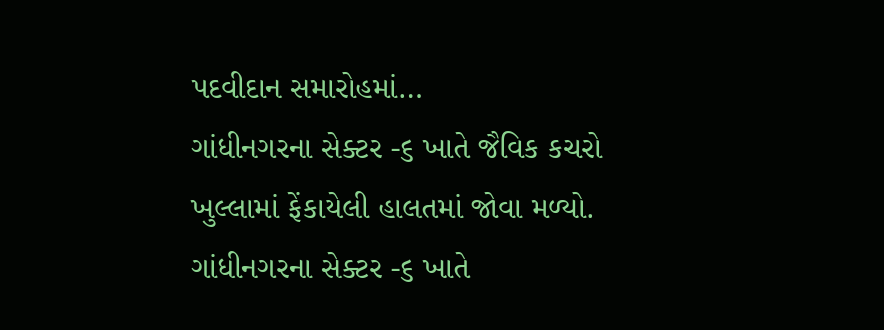પદવીદાન સમારોહમાં…
ગાંધીનગરના સેક્ટર -૬ ખાતે જૈવિક કચરો ખુલ્લામાં ફેંકાયેલી હાલતમાં જોવા મળ્યો.
ગાંધીનગરના સેક્ટર -૬ ખાતે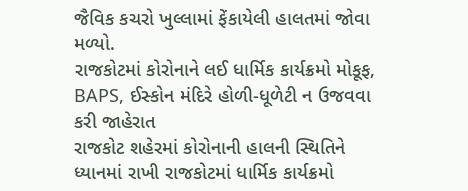જૈવિક કચરો ખુલ્લામાં ફેંકાયેલી હાલતમાં જોવા મળ્યો.
રાજકોટમાં કોરોનાને લઈ ધાર્મિક કાર્યક્રમો મોકૂફ, BAPS, ઈસ્કોન મંદિરે હોળી-ધૂળેટી ન ઉજવવા કરી જાહેરાત
રાજકોટ શહેરમાં કોરોનાની હાલની સ્થિતિને ધ્યાનમાં રાખી રાજકોટમાં ધાર્મિક કાર્યક્રમો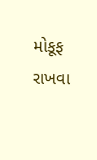મોકૂફ રાખવા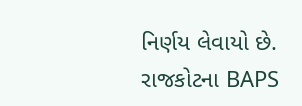નિર્ણય લેવાયો છે. રાજકોટના BAPS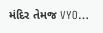મંદિર તેમજ VYO…